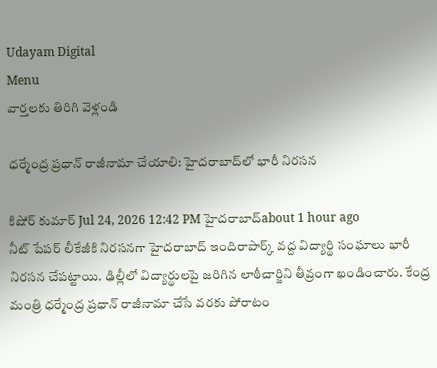Udayam Digital
Menu
వార్తలకు తిరిగి వెళ్లండి

ధర్మేంద్ర ప్రధాన్ రాజీనామా చేయాలి: హైదరాబాద్‌లో భారీ నిరసన

కిషోర్ కుమార్ Jul 24, 2026 12:42 PM హైదరాబాద్about 1 hour ago
నీట్‌ పేపర్‌ లీకేజీకి నిరసనగా హైదరాబాద్‌ ఇందిరాపార్క్ వద్ద విద్యార్థి సంఘాలు భారీ నిరసన చేపట్టాయి. ఢిల్లీలో విద్యార్థులపై జరిగిన లాఠీచార్జిని తీవ్రంగా ఖండించారు. కేంద్ర మంత్రి ధర్మేంద్ర ప్రధాన్ రాజీనామా చేసే వరకు పోరాటం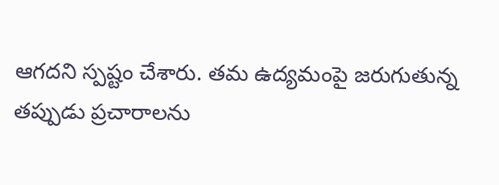ఆగదని స్పష్టం చేశారు. తమ ఉద్యమంపై జరుగుతున్న తప్పుడు ప్రచారాలను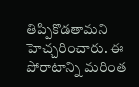తిప్పికొడతామని హెచ్చరించారు. ఈ పోరాటాన్ని మరింత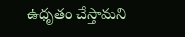ఉధృతం చేస్తామని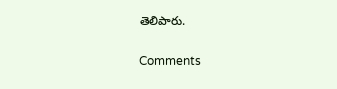తెలిపారు.

Comments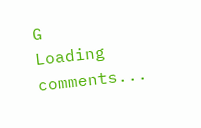G
Loading comments...